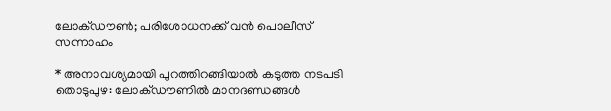ലോക്ഡൗൺ; പരിശോധനക്ക് വൻ പൊലീസ് സന്നാഹം

* അനാവശ്യമായി പുറത്തിറങ്ങിയാൽ കടുത്ത നടപടി തൊടുപുഴ: ലോക്ഡൗണിൽ മാനദണ്ഡങ്ങൾ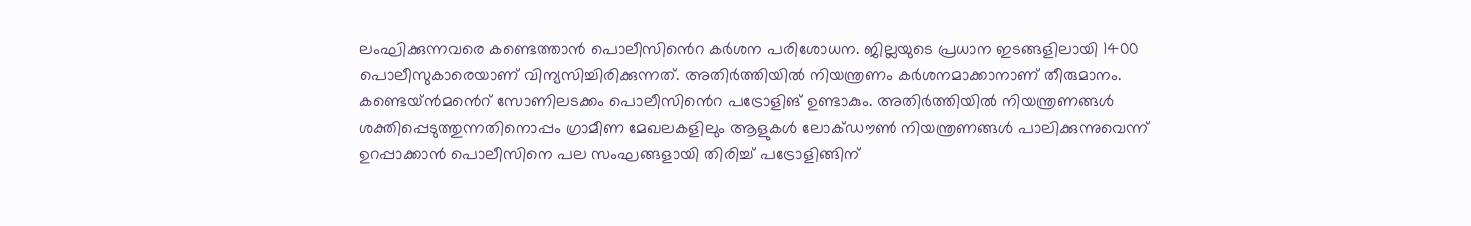ലംഘിക്കുന്നവരെ കണ്ടെത്താൻ പൊലീസിൻെറ കർശന പരിശോധന. ജില്ലയുടെ പ്രധാന ഇടങ്ങളിലായി 1400 പൊലീസുകാരെയാണ് വിന്യസിച്ചിരിക്കുന്നത്. അതിർത്തിയിൽ നിയന്ത്രണം കർശനമാക്കാനാണ് തീരുമാനം. കണ്ടെയ്ൻമൻെറ് സോണിലടക്കം പൊലീസിൻെറ പട്രോളിങ് ഉണ്ടാകും. അതിർത്തിയിൽ നിയന്ത്രണങ്ങൾ ശക്തിപ്പെടുത്തുന്നതിനൊപ്പം ഗ്രാമീണ മേഖലകളിലും ആളുകൾ ലോക്ഡൗൺ നിയന്ത്രണങ്ങൾ പാലിക്കുന്നുവെന്ന് ഉറപ്പാക്കാൻ പൊലീസിനെ പല സംഘങ്ങളായി തിരിച്ച് പട്രോളിങ്ങിന്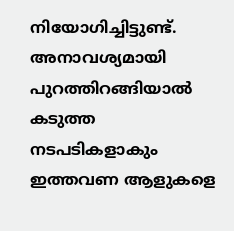നിയോഗിച്ചിട്ടുണ്ട്. അനാവശ്യമായി പുറത്തിറങ്ങിയാൽ കടുത്ത നടപടികളാകും ഇത്തവണ ആളുകളെ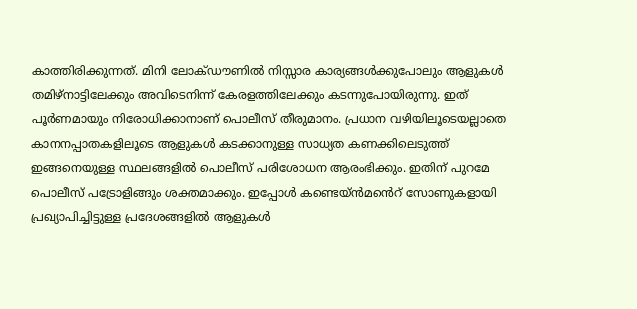കാത്തിരിക്കുന്നത്. മിനി ലോക്ഡൗണിൽ നിസ്സാര കാര്യങ്ങൾക്കുപോലും ആളുകൾ തമിഴ്നാട്ടിലേക്കും അവിടെനിന്ന് കേരളത്തിലേക്കും കടന്നുപോയിരുന്നു. ഇത് പൂർണമായും നിരോധിക്കാനാണ് പൊലീസ് തീരുമാനം. പ്രധാന വഴിയിലൂടെയല്ലാതെ കാനനപ്പാതകളിലൂടെ ആളുകൾ കടക്കാനുള്ള സാധ്യത കണക്കിലെടുത്ത് ഇങ്ങനെയുള്ള സ്ഥലങ്ങളിൽ പൊലീസ് പരിശോധന ആരംഭിക്കും. ഇതിന് പുറമേ പൊലീസ് പട്രോളിങ്ങും ശക്തമാക്കും. ഇപ്പോൾ കണ്ടെയ്ൻമൻെറ് സോണുകളായി പ്രഖ്യാപിച്ചിട്ടുള്ള പ്രദേശങ്ങളിൽ ആളുകൾ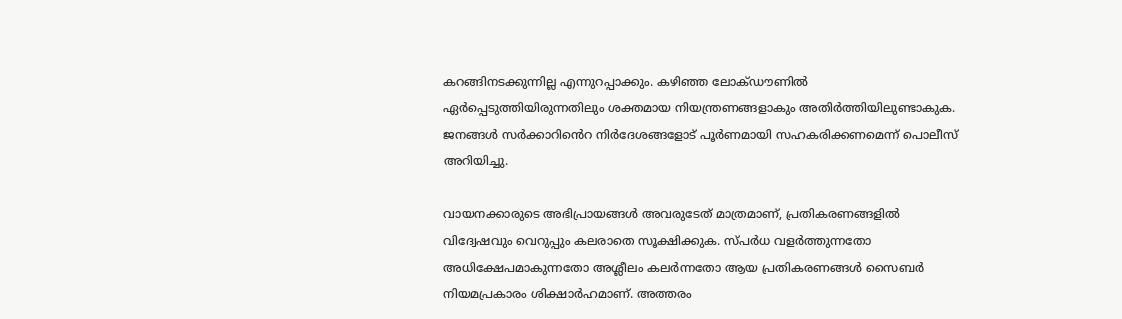കറങ്ങിനടക്കുന്നില്ല എന്നുറപ്പാക്കും. കഴിഞ്ഞ ലോക്ഡൗണിൽ ഏർപ്പെടുത്തിയിരുന്നതിലും ശക്തമായ നിയന്ത്രണങ്ങളാകും അതിർത്തിയിലുണ്ടാകുക. ജനങ്ങൾ സർ‍ക്കാറിൻെറ നിർദേശങ്ങളോട് പൂർണമായി സഹകരിക്കണമെന്ന് പൊലീസ് അറിയിച്ചു.

വായനക്കാരുടെ അഭിപ്രായങ്ങള്‍ അവരുടേത് മാത്രമാണ്, പ്രതികരണങ്ങളിൽ വിദ്വേഷവും വെറുപ്പും കലരാതെ സൂക്ഷിക്കുക. സ്പർധ വളർത്തുന്നതോ അധിക്ഷേപമാകുന്നതോ അശ്ലീലം കലർന്നതോ ആയ പ്രതികരണങ്ങൾ സൈബർ നിയമപ്രകാരം ശിക്ഷാർഹമാണ്. അത്തരം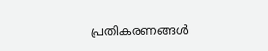പ്രതികരണങ്ങൾ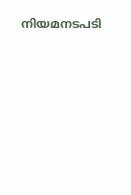നിയമനടപടി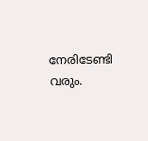നേരിടേണ്ടി വരും.